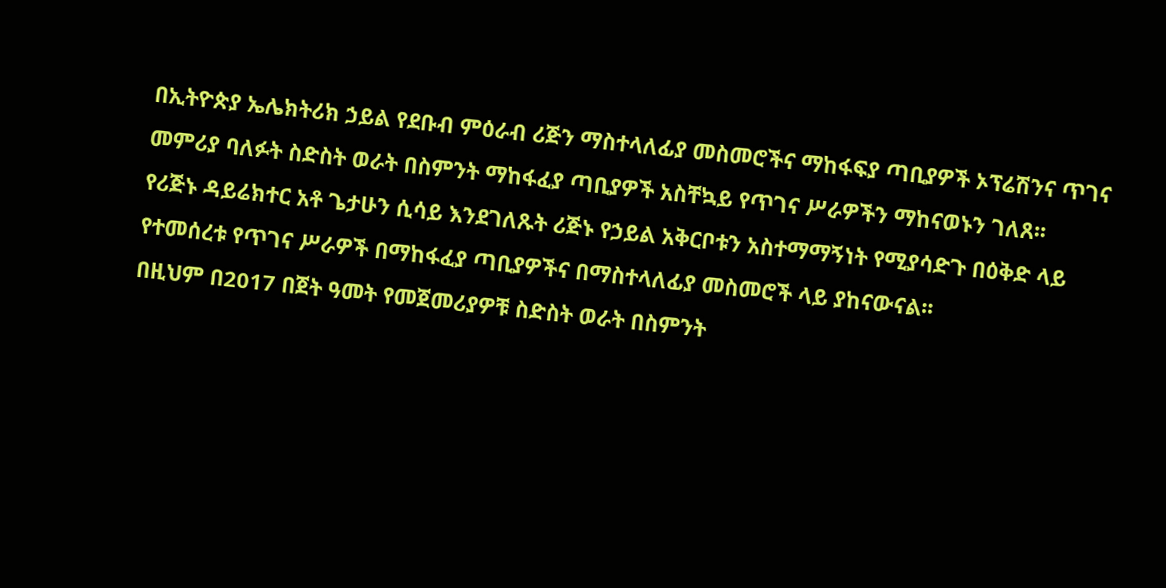በኢትዮጵያ ኤሌክትሪክ ኃይል የደቡብ ምዕራብ ሪጅን ማስተላለፊያ መስመሮችና ማከፋፍያ ጣቢያዎች ኦፕሬሽንና ጥገና መምሪያ ባለፉት ስድስት ወራት በስምንት ማከፋፈያ ጣቢያዎች አስቸኳይ የጥገና ሥራዎችን ማከናወኑን ገለጸ፡፡
የሪጅኑ ዳይሬክተር አቶ ጌታሁን ሲሳይ እንደገለጹት ሪጅኑ የኃይል አቅርቦቱን አስተማማኝነት የሚያሳድጉ በዕቅድ ላይ የተመሰረቱ የጥገና ሥራዎች በማከፋፈያ ጣቢያዎችና በማስተላለፊያ መስመሮች ላይ ያከናውናል፡፡
በዚህም በ2017 በጀት ዓመት የመጀመሪያዎቹ ስድስት ወራት በስምንት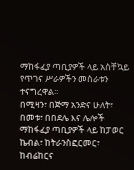ማከፋፈያ ጣቢያዎች ላይ አስቸኳይ የጥገና ሥራዎችን መስራቱን ተናግረዋል፡፡
በሚዛን፣ በጅማ አንድና ሁለት፣ በመቱ፣ በበደሌ እና ሌሎች ማከፋፈያ ጣቢያዎች ላይ ከፓወር ኬብል፣ ከትራንስፎርመር፣ ከብሬከርና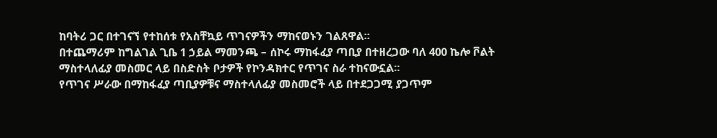ከባትሪ ጋር በተገናኘ የተከሰቱ የአስቸኳይ ጥገናዎችን ማከናወኑን ገልጸዋል፡፡
በተጨማሪም ከግልገል ጊቤ 1 ኃይል ማመንጫ – ሰኮሩ ማከፋፈያ ጣቢያ በተዘረጋው ባለ 400 ኬሎ ቮልት ማስተላለፊያ መስመር ላይ በስድስት ቦታዎች የኮንዳክተር የጥገና ስራ ተከናውኗል፡፡
የጥገና ሥራው በማከፋፈያ ጣቢያዎቹና ማስተላለፊያ መስመሮች ላይ በተደጋጋሚ ያጋጥም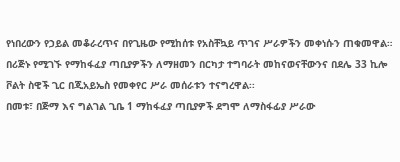የነበረውን የኃይል መቆራረጥና በየጊዜው የሚከሰቱ የአስቸኳይ ጥገና ሥራዎችን መቀነሱን ጠቁመዋል።
በሪጅኑ የሚገኙ የማከፋፈያ ጣቢያዎችን ለማዘመን በርካታ ተግባራት መከናወናቸውንና በደሌ 33 ኪሎ ቮልት ስዊች ጊር በጂአይኤስ የመቀየር ሥራ መሰራቱን ተናግረዋል፡፡
በመቱ፣ በጅማ እና ግልገል ጊቤ 1 ማከፋፈያ ጣቢያዎች ደግሞ ለማስፋፊያ ሥራው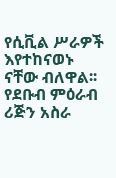የሲቪል ሥራዎች እየተከናወኑ ናቸው ብለዋል፡፡
የደቡብ ምዕራብ ሪጅን አስራ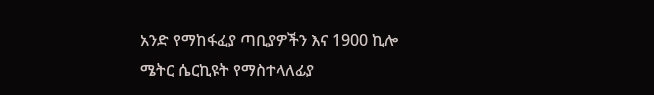አንድ የማከፋፈያ ጣቢያዎችን እና 1900 ኪሎ ሜትር ሴርኪዩት የማስተላለፊያ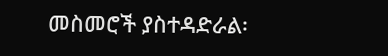መስመሮች ያስተዳድራል፡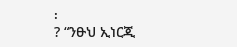፡
? “ንፁህ ኢነርጂ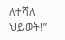ለተሻለ ህይወት!”